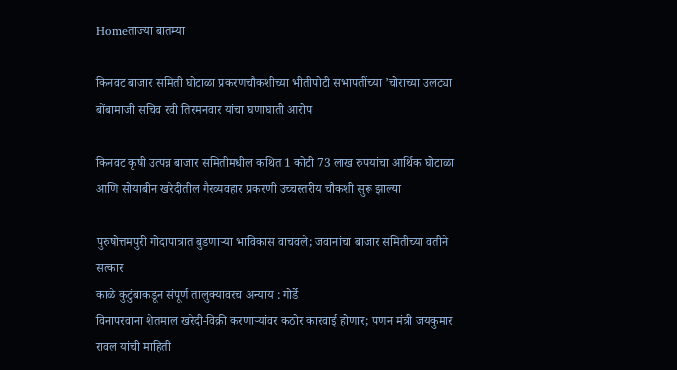Homeताज्या बातम्या

किनवट बाजार समिती घोटाळा प्रकरणचौकशीच्या भीतीपोटी सभापतींच्या ’चोराच्या उलट्या बोंबामाजी सचिव रवी तिरमनवार यांचा घणाघाती आरोप

किनवट कृषी उत्पन्न बाजार समितीमधील कथित 1 कोटी 73 लाख रुपयांचा आर्थिक घोटाळा आणि सोयाबीन खरेदीतील गैरव्यवहार प्रकरणी उच्चस्तरीय चौकशी सुरू झाल्या

पुरुषोत्तमपुरी गोदापात्रात बुडणार्‍या भाविकास वाचवले; जवानांचा बाजार समितीच्या वतीने सत्कार
काळे कुटुंबाकडून संपूर्ण तालुक्यावरच अन्याय : गोर्डे
विनापरवाना शेतमाल खरेदी-विक्री करणाऱ्यांवर कठोर कारवाई होणार; पणन मंत्री जयकुमार रावल यांची माहिती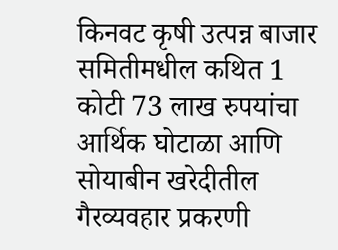किनवट कृषी उत्पन्न बाजार समितीमधील कथित 1 कोटी 73 लाख रुपयांचा आर्थिक घोटाळा आणि सोयाबीन खरेदीतील गैरव्यवहार प्रकरणी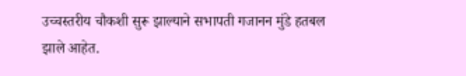उच्चस्तरीय चौकशी सुरू झाल्याने सभापती गजानन मुंडे हतबल झाले आहेत.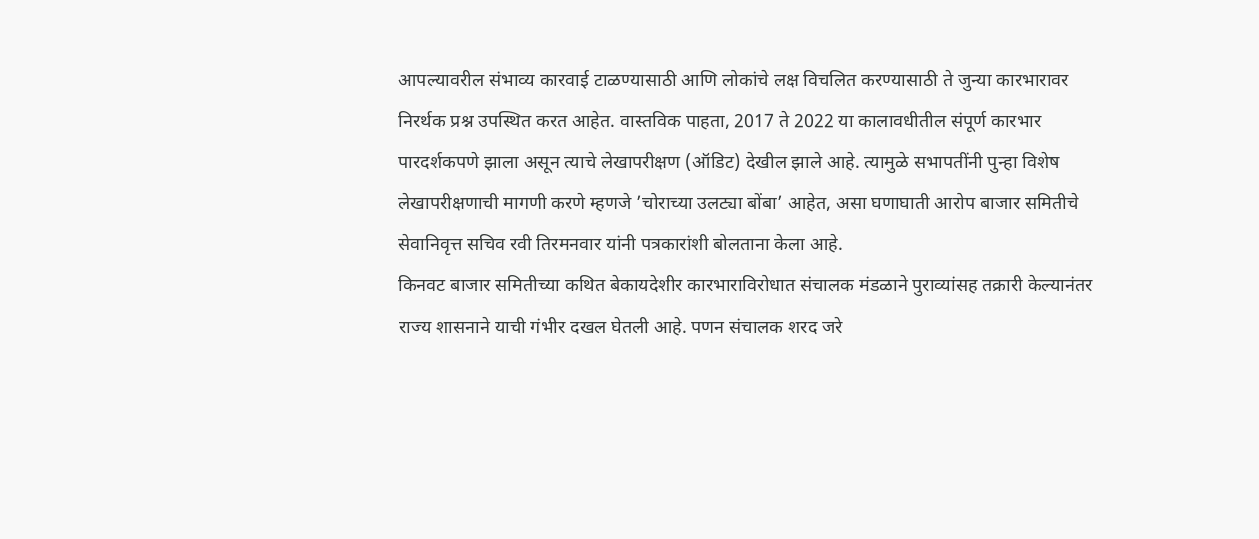आपल्यावरील संभाव्य कारवाई टाळण्यासाठी आणि लोकांचे लक्ष विचलित करण्यासाठी ते जुन्या कारभारावर निरर्थक प्रश्न उपस्थित करत आहेत. वास्तविक पाहता, 2017 ते 2022 या कालावधीतील संपूर्ण कारभार पारदर्शकपणे झाला असून त्याचे लेखापरीक्षण (ऑडिट) देखील झाले आहे. त्यामुळे सभापतींनी पुन्हा विशेष लेखापरीक्षणाची मागणी करणे म्हणजे ’चोराच्या उलट्या बोंबा’ आहेत, असा घणाघाती आरोप बाजार समितीचे सेवानिवृत्त सचिव रवी तिरमनवार यांनी पत्रकारांशी बोलताना केला आहे.
किनवट बाजार समितीच्या कथित बेकायदेशीर कारभाराविरोधात संचालक मंडळाने पुराव्यांसह तक्रारी केल्यानंतर राज्य शासनाने याची गंभीर दखल घेतली आहे. पणन संचालक शरद जरे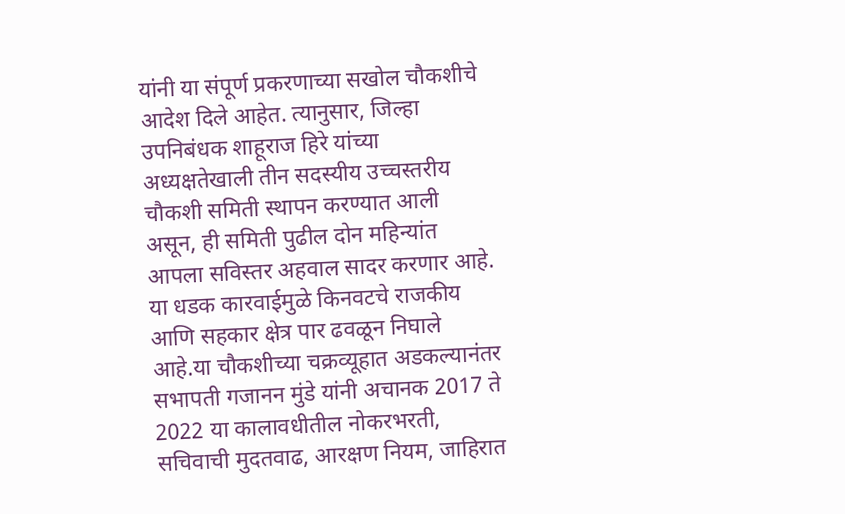यांनी या संपूर्ण प्रकरणाच्या सखोल चौकशीचे आदेश दिले आहेत. त्यानुसार, जिल्हा उपनिबंधक शाहूराज हिरे यांच्या अध्यक्षतेखाली तीन सदस्यीय उच्चस्तरीय चौकशी समिती स्थापन करण्यात आली असून, ही समिती पुढील दोन महिन्यांत आपला सविस्तर अहवाल सादर करणार आहे. या धडक कारवाईमुळे किनवटचे राजकीय आणि सहकार क्षेत्र पार ढवळून निघाले आहे.या चौकशीच्या चक्रव्यूहात अडकल्यानंतर सभापती गजानन मुंडे यांनी अचानक 2017 ते 2022 या कालावधीतील नोकरभरती, सचिवाची मुदतवाढ, आरक्षण नियम, जाहिरात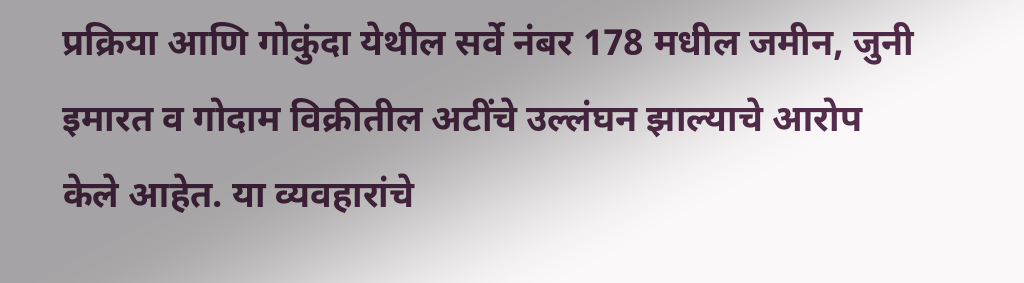प्रक्रिया आणि गोकुंदा येथील सर्वे नंबर 178 मधील जमीन, जुनी इमारत व गोदाम विक्रीतील अटींचे उल्लंघन झाल्याचे आरोप केले आहेत. या व्यवहारांचे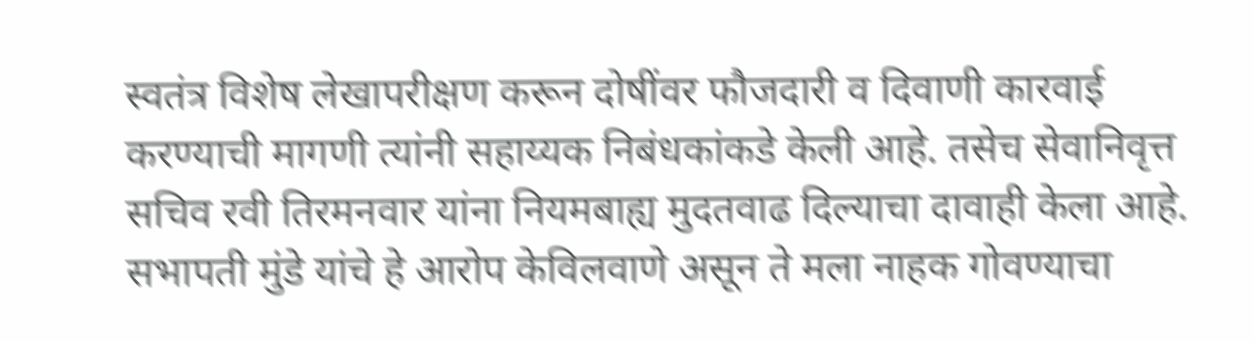स्वतंत्र विशेष लेखापरीक्षण करून दोषींवर फौजदारी व दिवाणी कारवाई करण्याची मागणी त्यांनी सहाय्यक निबंधकांकडे केली आहे. तसेच सेवानिवृत्त सचिव रवी तिरमनवार यांना नियमबाह्य मुदतवाढ दिल्याचा दावाही केला आहे. सभापती मुंडे यांचे हे आरोप केविलवाणे असून ते मला नाहक गोवण्याचा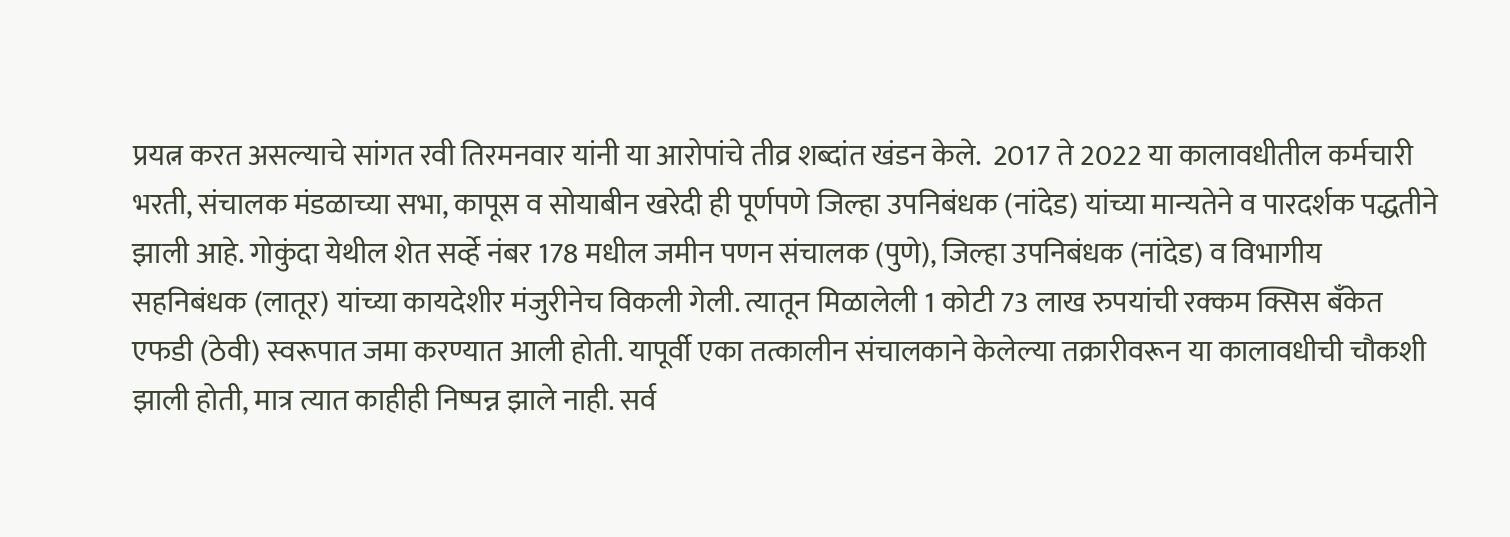प्रयत्न करत असल्याचे सांगत रवी तिरमनवार यांनी या आरोपांचे तीव्र शब्दांत खंडन केले.  2017 ते 2022 या कालावधीतील कर्मचारी भरती, संचालक मंडळाच्या सभा, कापूस व सोयाबीन खरेदी ही पूर्णपणे जिल्हा उपनिबंधक (नांदेड) यांच्या मान्यतेने व पारदर्शक पद्धतीने झाली आहे. गोकुंदा येथील शेत सर्व्हे नंबर 178 मधील जमीन पणन संचालक (पुणे), जिल्हा उपनिबंधक (नांदेड) व विभागीय सहनिबंधक (लातूर) यांच्या कायदेशीर मंजुरीनेच विकली गेली. त्यातून मिळालेली 1 कोटी 73 लाख रुपयांची रक्कम क्सिस बँकेत एफडी (ठेवी) स्वरूपात जमा करण्यात आली होती. यापूर्वी एका तत्कालीन संचालकाने केलेल्या तक्रारीवरून या कालावधीची चौकशी झाली होती, मात्र त्यात काहीही निष्पन्न झाले नाही. सर्व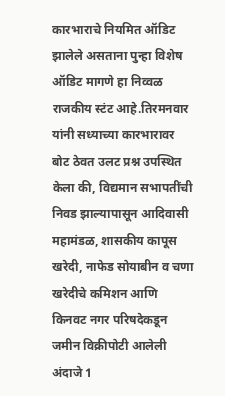कारभाराचे नियमित ऑडिट झालेले असताना पुन्हा विशेष ऑडिट मागणे हा निव्वळ राजकीय स्टंट आहे.तिरमनवार यांनी सध्याच्या कारभारावर बोट ठेवत उलट प्रश्न उपस्थित केला की, विद्यमान सभापतींची निवड झाल्यापासून आदिवासी महामंडळ, शासकीय कापूस खरेदी, नाफेड सोयाबीन व चणा खरेदीचे कमिशन आणि किनवट नगर परिषदेकडून जमीन विक्रीपोटी आलेली अंदाजे 1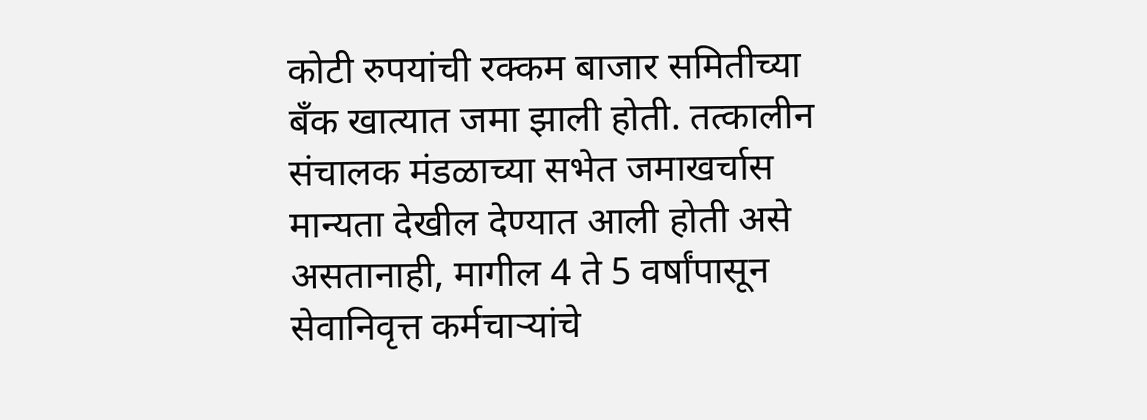कोटी रुपयांची रक्कम बाजार समितीच्या बँक खात्यात जमा झाली होती. तत्कालीन संचालक मंडळाच्या सभेत जमाखर्चास मान्यता देखील देण्यात आली होती असे असतानाही, मागील 4 ते 5 वर्षांपासून सेवानिवृत्त कर्मचार्‍यांचे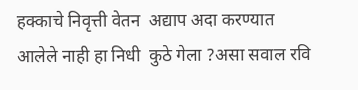हक्काचे निवृत्ती वेतन  अद्याप अदा करण्यात आलेले नाही हा निधी  कुठे गेला ?असा सवाल रवि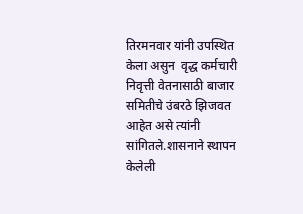तिरमनवार यांनी उपस्थित केला असुन  वृद्ध कर्मचारी निवृत्ती वेतनासाठी बाजार समितीचे उंबरठे झिजवत  आहेत असे त्यांनी सांगितले.शासनाने स्थापन केलेली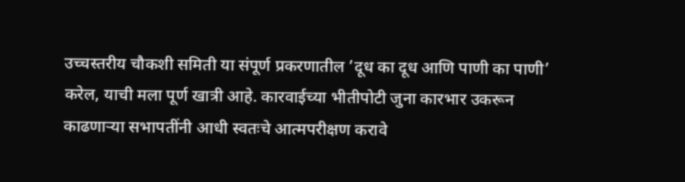उच्चस्तरीय चौकशी समिती या संपूर्ण प्रकरणातील ’दूध का दूध आणि पाणी का पाणी’ करेल, याची मला पूर्ण खात्री आहे. कारवाईच्या भीतीपोटी जुना कारभार उकरून काढणार्‍या सभापतींनी आधी स्वतःचे आत्मपरीक्षण करावे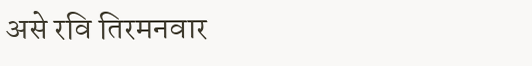असे रवि तिरमनवार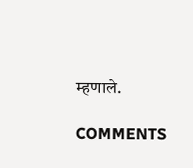म्हणाले.

COMMENTS